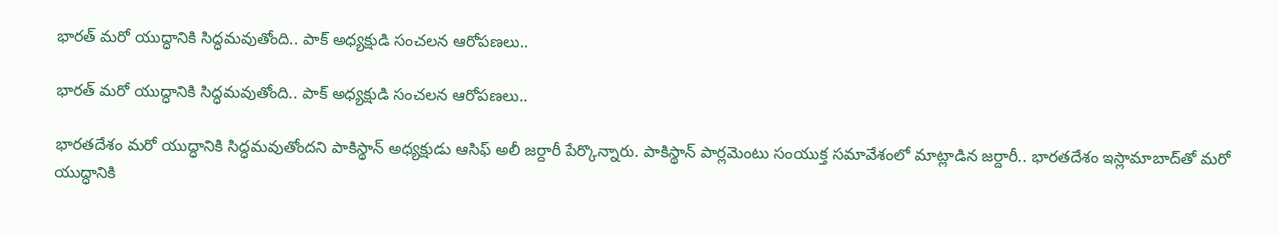భారత్ మరో యుద్ధానికి సిద్ధమవుతోంది.. పాక్ అధ్యక్షుడి సంచలన ఆరోపణలు..

భారత్ మరో యుద్ధానికి సిద్ధమవుతోంది.. పాక్ అధ్యక్షుడి సంచలన ఆరోపణలు..

భారతదేశం మరో యుద్ధానికి సిద్ధమవుతోందని పాకిస్థాన్ అధ్యక్షుడు ఆసిఫ్ అలీ జర్దారీ పేర్కొన్నారు. పాకిస్థాన్ పార్లమెంటు సంయుక్త సమావేశంలో మాట్లాడిన జర్దారీ.. భారతదేశం ఇస్లామాబాద్‌తో మరో యుద్ధానికి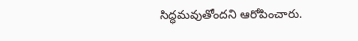సిద్ధమవుతోందని ఆరోపించారు.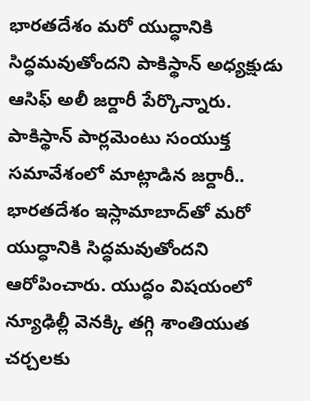భారతదేశం మరో యుద్ధానికి సిద్ధమవుతోందని పాకిస్థాన్ అధ్యక్షుడు ఆసిఫ్ అలీ జర్దారీ పేర్కొన్నారు. పాకిస్థాన్ పార్లమెంటు సంయుక్త సమావేశంలో మాట్లాడిన జర్దారీ.. భారతదేశం ఇస్లామాబాద్‌తో మరో యుద్ధానికి సిద్ధమవుతోందని ఆరోపించారు. యుద్ధం విషయంలో న్యూఢిల్లీ వెనక్కి తగ్గి శాంతియుత చర్చలకు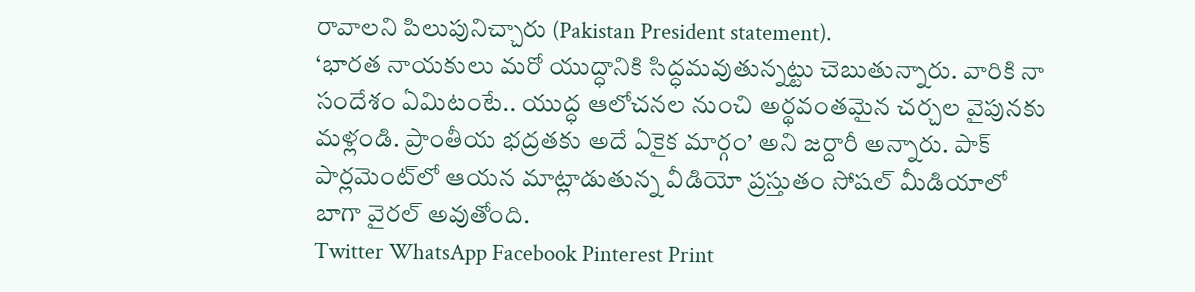రావాలని పిలుపునిచ్చారు (Pakistan President statement).
‘భారత నాయకులు మరో యుద్ధానికి సిద్ధమవుతున్నట్టు చెబుతున్నారు. వారికి నా సందేశం ఏమిటంటే.. యుద్ధ ఆలోచనల నుంచి అర్థవంతమైన చర్చల వైపునకు మళ్లండి. ప్రాంతీయ భద్రతకు అదే ఏకైక మార్గం’ అని జర్దారీ అన్నారు. పాక్ పార్లమెంట్‌లో ఆయన మాట్లాడుతున్న వీడియో ప్రస్తుతం సోషల్ మీడియాలో బాగా వైరల్ అవుతోంది.
Twitter WhatsApp Facebook Pinterest Print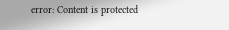error: Content is protected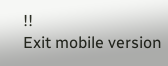!!
Exit mobile version